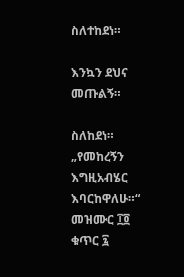ስለተከደነ።

እንኳን ደህና መጡልኝ።

ስለከደነ።
„የመከረኝን እግዚአብሄር እባርከዋለሁ።“
መዝሙር ፲፬ ቁጥር ፯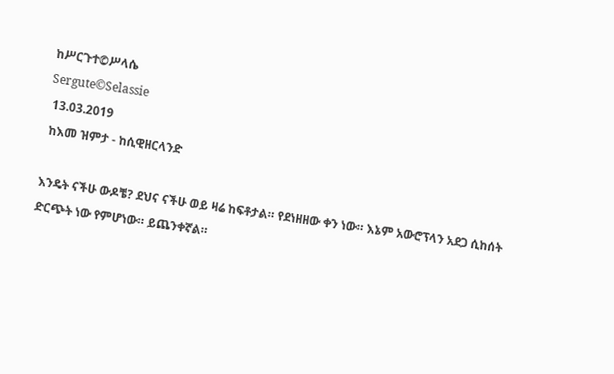ከሥርጉተ©ሥላሴ
Sergute©Selassie
 13.03.2019
 ከእመ ዝምታ - ከሲዊዘርላንድ

እንዴት ናችሁ ውዶቼ? ደህና ናችሁ ወይ ዛሬ ከፍቶታል። የደነዘዘው ቀን ነው። እኔም አውሮፕላን አደጋ ሲከሰት ድርጭት ነው የምሆነው። ይጨንቀኛል።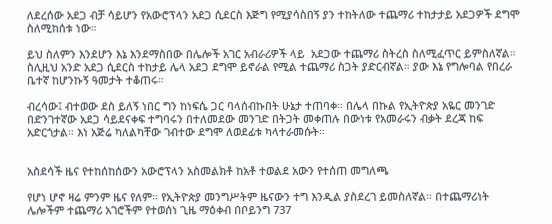ለደረሰው አደጋ ብቻ ሳይሆን የአውሮፕላን አደጋ ሲደርስ እጅግ የሚያሳስበኝ ያን ተከትለው ተጨማሪ ተከታታይ አደጋዎች ደግሞ ስለሚከሰቱ ነው።

ይህ ስለምን እንደሆን እኔ እንደማስበው በሌሎች አገር አብራሪዎች ላይ  አደጋው ተጨማሪ ስትረስ ስለሚፈጥር ይምስለኛል። ስሊዚህ አንድ አደጋ ሲደርስ ተከታይ ሌላ አደጋ ደግሞ ይኖራል የሚል ተጨማሪ ስጋት ያድርብኛል። ያው እኔ የግሎባል የበረራ ቤተኛ ከሆንኩኝ ዓመታት ተቆጠሩ።

ብረሳው፤ ብተወው ደስ ይለኝ ነበር ግን ከነፍሴ ጋር ባላሰብኩበት ሁኔታ ተጠባቀ። በሌላ በኩል የኢትዮጵያ አዬር መንገድ በድንገተኛው አደጋ ሳይደናቀፍ ተግባሩን በተለመደው መንገድ በትጋት መቀጠሉ በውነቱ የአመራሩን ብቃት ደረጃ ከፍ አድርጎታል። እነ አጅሬ ካለልካቸው ገብተው ደግሞ ለወደፊቱ ካላተራመሱት።


አስደሳች ዜና የተከሰከሰውን አውሮፕላን አስመልክቶ ከአቶ ተወልደ አውን የተሰጠ መግለጫ

የሆነ ሆኖ ዛሬ ምንም ዜና የለም። የኢትዮጵያ መንግሥትም ዜናውን ተግ እንዲል ያስደረገ ይመስለኛል። በተጨማሪነት ሌሎችም ተጨማሪ አገሮችም የተወሰነ ጊዜ ማዕቀብ በቦይንግ 737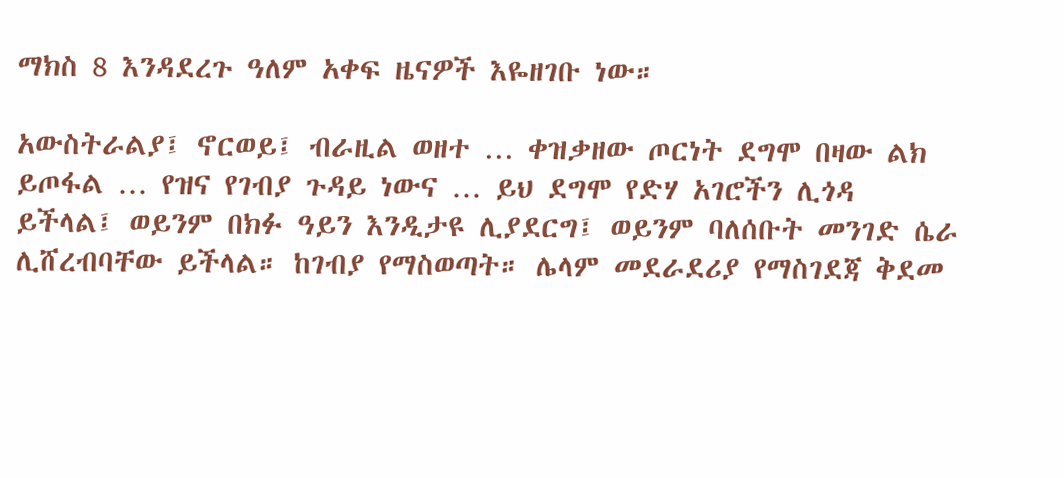ማክስ 8 እንዳደረጉ ዓለም አቀፍ ዜናዎች እዬዘገቡ ነው።

አውስትራልያ፤ ኖርወይ፤ ብራዚል ወዘተ … ቀዝቃዘው ጦርነት ደግሞ በዛው ልክ ይጦፋል … የዝና የገብያ ጉዳይ ነውና … ይህ ደግሞ የድሃ አገሮችን ሊጎዳ ይችላል፤ ወይንም በክፉ ዓይን እንዲታዩ ሊያደርግ፤ ወይንም ባለሰቡት መንገድ ሴራ ሊሸረብባቸው ይችላል። ከገብያ የማስወጣት። ሌላም መደራደሪያ የማስገደጃ ቅደመ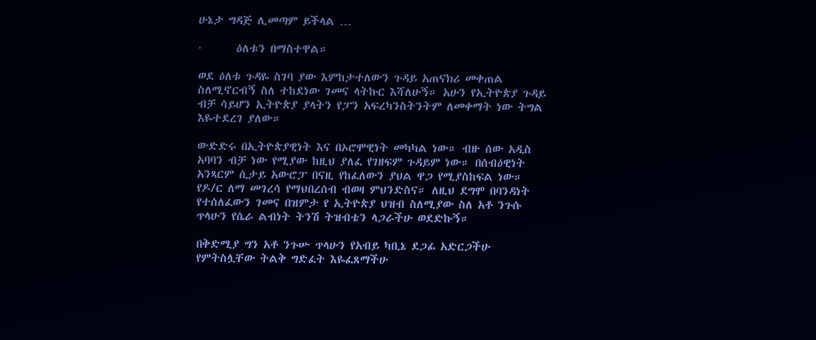ሁኔታ ግዳጅ ሊመጣም ይችላል …

·       ዕለቱን በማስተዋል።

ወደ ዕለቱ ጉዳዬ ስገባ ያው እምከታተለውን ጉዳይ አጠናክሪ መቀጠል ስለሚኖርብኝ ስለ ተከደነው ገመና ላትኩር እሻለሁኝ። አሁን የኢትዮጵያ ጉዳይ ብቻ ሳይሆን ኢትዮጵያ ያላትን የፓን አፍረካንስትንትም ለመቀማት ነው ትግል እዬተደረገ ያለው።

ውድድሩ በኢትዮጵያዊነት እና በኦሮሞዊነት መካካል ነው። ብዙ ሰው አዲስ አባባን ብቻ ነው የሚያው ከዚህ ያለፈ የገዘፍም ጉዳይም ነው። በሰብዕዊነት አንጻርም ሲታይ አውሮፓ በናዚ የከፈለውን ያህል ዋጋ የሚያስከፍል ነው። የዶ/ር ለማ መገረሳ የማህበረሰብ ብወዛ ምህንድስና። ለዚህ ደግሞ በባንዳነት የተሰለፈውን ገመና በዝምታ የ ኢትዮጵያ ህዝብ ስለሚያው ስለ አቶ ንጉሱ ጥላሁን የሴራ ልብነት ትንሽ ትዝብቴን ላጋራችሁ ወደድኩኝ።

በቅድሚያ ግን አቶ ንጉሡ ጥላሁን የአብይ ካቢኔ ደጋፊ አድርጋችሁ የምትስሏቸው ትልቅ ግድፈት እዬፈጸማችሁ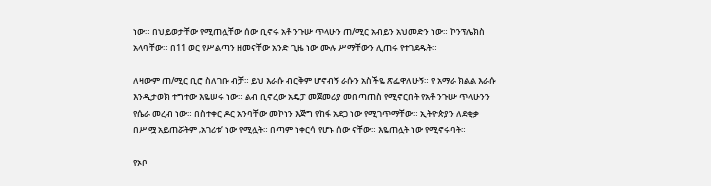ነው። በህይወታቸው የሚጠሏቸው ሰው ቢኖሩ አቶ ንጉሡ ጥላሁን ጠ/ሚር አብይን አህመድን ነው። ኮንፕሌክስ አላባቸው። በ11 ወር የሥልጣን ዘመናቸው አንድ ጊዜ ነው ሙሉ ሥማቸውን ሊጠሩ የተገደዱት።

ለዛውም ጠ/ሚር ቢሮ ስለገቡ ብቻ። ይህ እራሱ ብርቅም ሆኖብኝ ራሱን አስችዬ ጽፌዋለሁኝ። የ አማራ ክልል እራሱ እንዲታወክ ተግተው እዬሠሩ ነው። ልብ ቢኖረው አዴፓ መጀመሪያ መበጣጠስ የሚኖርበት የአቶ ንጉሡ ጥላሁንን የሴራ መረብ ነው። በስተቀር ዶር አንባቸው መኮነን እጅግ የከፋ አደጋ ነው የሚገጥማቸው። ኢትዮጵያን ለደቂቃ በሥሟ አይጠሯትም ‚አገሪቱ‘ ነው የሚሏት። በጣም ነቀርሳ የሆኑ ሰው ናቸው። እዬጠሏት ነው የሚኖሩባት።

የኦቦ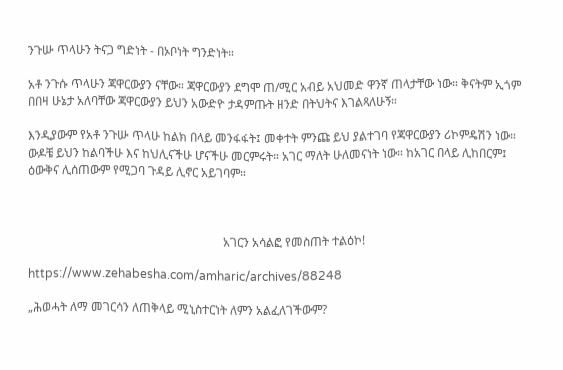ንጉሡ ጥላሁን ትናጋ ግድነት - በኦቦነት ግንድነት።

አቶ ንጉሱ ጥላሁን ጃዋርውያን ናቸው። ጃዋርውያን ደግሞ ጠ/ሚር አብይ አህመድ ዋንኛ ጠላታቸው ነው። ቅናትም ኢጎም በበዛ ሁኔታ አለባቸው ጃዋርውያን ይህን አውድዮ ታዳምጡት ዘንድ በትህትና እገልጻለሁኝ።

እንዲያውም የአቶ ንጉሡ ጥላሁ ከልክ በላይ መንፋፋት፤ መቀተት ምንጩ ይህ ያልተገባ የጃዋርውያን ሪኮምዴሽን ነው። ውዶቼ ይህን ከልባችሁ እና ከህሊናችሁ ሆናችሁ መርምሩት። አገር ማለት ሁለመናነት ነው። ከአገር በላይ ሊከበርም፤ ዕውቅና ሊሰጠውም የሚጋባ ጉዳይ ሊኖር አይገባም።



                                                                 አገርን አሳልፎ የመስጠት ተልዕኮ!

https://www.zehabesha.com/amharic/archives/88248

„ሕወሓት ለማ መገርሳን ለጠቅላይ ሚኒስተርነት ለምን አልፈለገችውም?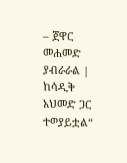– ጀዋር መሐመድ ያብራራል | ከሳዲቅ አህመድ ጋር ተወያይቷል“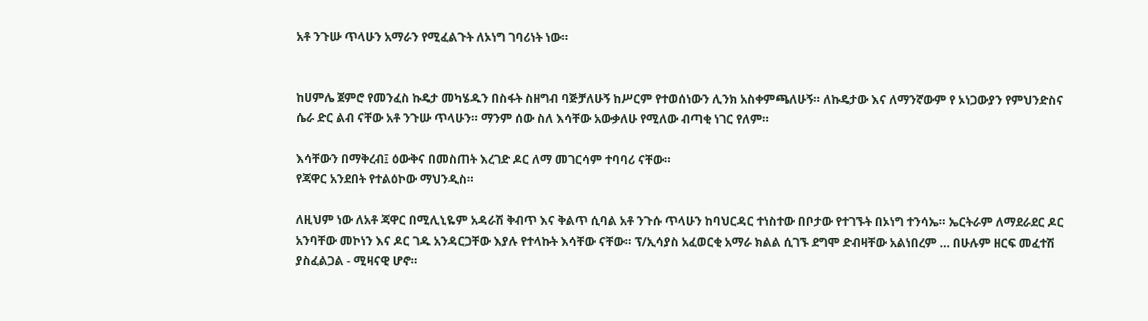አቶ ንጉሡ ጥላሁን አማራን የሚፈልጉት ለኦነግ ገባሪነት ነው።


ከሀምሌ ጀምሮ የመንፈስ ኩዴታ መካሄዱን በስፋት ስዘግብ ባጅቻለሁኝ ከሥርም የተወሰነውን ሊንክ አስቀምጫለሁኝ። ለኩዴታው እና ለማንኛውም የ ኦነጋውያን የምህንድስና ሴራ ድር ልብ ናቸው አቶ ንጉሡ ጥላሁን። ማንም ሰው ስለ እሳቸው አውቃለሁ የሚለው ብጣቂ ነገር የለም።

እሳቸውን በማቅረብ፤ ዕውቅና በመስጠት እረገድ ዶር ለማ መገርሳም ተባባሪ ናቸው።
የጃዋር አንደበት የተልዕኮው ማህንዲስ።

ለዚህም ነው ለአቶ ጃዋር በሚሊኒዬም አዳራሽ ቅብጥ እና ቅልጥ ሲባል አቶ ንጉሱ ጥላሁን ከባህርዳር ተነስተው በቦታው የተገኙት በኦነግ ተንሳኤ። ኤርትራም ለማደራደር ዶር አንባቸው መኮነን እና ዶር ገዱ አንዳርጋቸው እያሉ የተላኩት እሳቸው ናቸው። ፕ/ኢሳያስ አፈወርቂ አማራ ክልል ሲገኙ ደግሞ ድብዛቸው አልነበረም … በሁሉም ዘርፍ መፈተሽ ያስፈልጋል - ሚዛናዊ ሆኖ።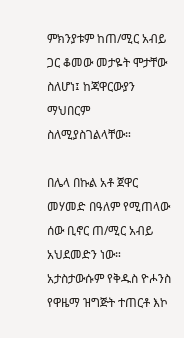ምክንያቱም ከጠ/ሚር አብይ ጋር ቆመው መታዬት ሞታቸው ስለሆነ፤ ከጃዋርውያን ማህበርም ስለሚያስገልላቸው።

በሌላ በኩል አቶ ጀዋር መሃመድ በዓለም የሚጠላው ሰው ቢኖር ጠ/ሚር አብይ አህደመድን ነው። አታስታውሱም የቅዱስ ዮሖንስ የዋዜማ ዝግጅት ተጠርቶ እኮ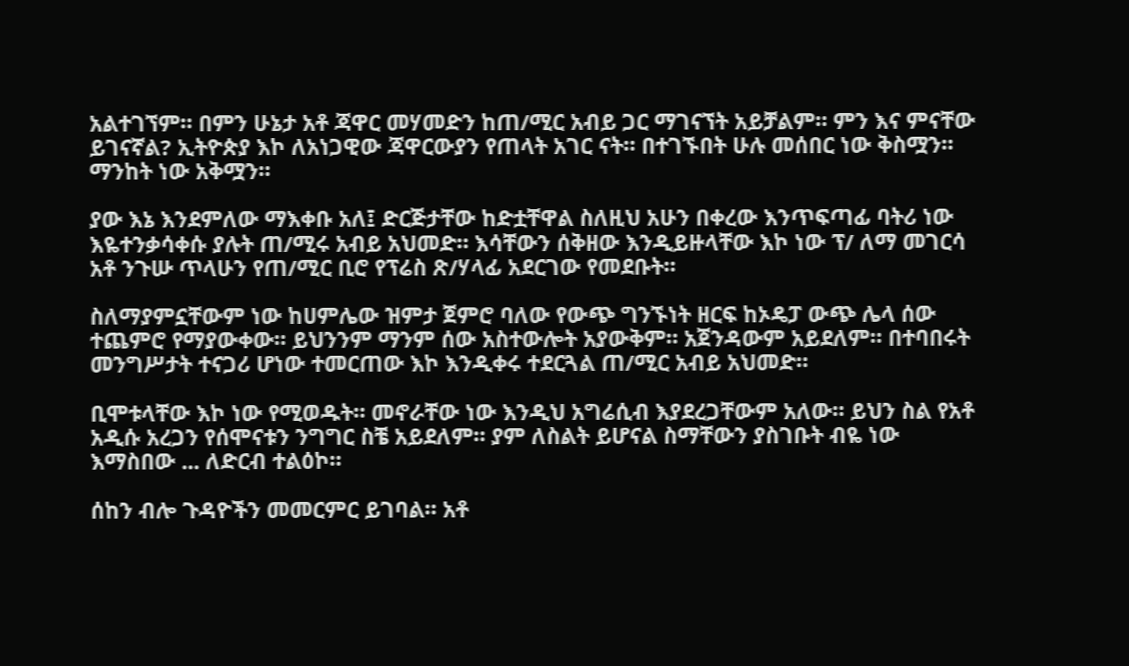አልተገኘም። በምን ሁኔታ አቶ ጃዋር መሃመድን ከጠ/ሚር አብይ ጋር ማገናኘት አይቻልም። ምን እና ምናቸው ይገናኛል? ኢትዮጵያ እኮ ለአነጋዊው ጃዋርውያን የጠላት አገር ናት። በተገኙበት ሁሉ መሰበር ነው ቅስሟን። ማንከት ነው አቅሟን።

ያው እኔ እንደምለው ማእቀቡ አለ፤ ድርጅታቸው ከድቷቸዋል ስለዚህ አሁን በቀረው እንጥፍጣፊ ባትሪ ነው እዬተንቃሳቀሱ ያሉት ጠ/ሚሩ አብይ አህመድ። እሳቸውን ሰቅዘው እንዲይዙላቸው እኮ ነው ፕ/ ለማ መገርሳ አቶ ንጉሡ ጥላሁን የጠ/ሚር ቢሮ የፕሬስ ጽ/ሃላፊ አደርገው የመደቡት።

ስለማያምኗቸውም ነው ከሀምሌው ዝምታ ጀምሮ ባለው የውጭ ግንኙነት ዘርፍ ከኦዴፓ ውጭ ሌላ ሰው ተጨምሮ የማያውቀው። ይህንንም ማንም ሰው አስተውሎት አያውቅም። አጀንዳውም አይደለም። በተባበሩት መንግሥታት ተናጋሪ ሆነው ተመርጠው እኮ እንዲቀሩ ተደርጓል ጠ/ሚር አብይ አህመድ።

ቢሞቱላቸው እኮ ነው የሚወዱት። መኖራቸው ነው እንዲህ አግሬሲብ እያደረጋቸውም አለው። ይህን ስል የአቶ አዲሱ አረጋን የሰሞናቱን ንግግር ስቼ አይደለም። ያም ለስልት ይሆናል ስማቸውን ያስገቡት ብዬ ነው እማስበው ... ለድርብ ተልዕኮ።

ሰከን ብሎ ጉዳዮችን መመርምር ይገባል። አቶ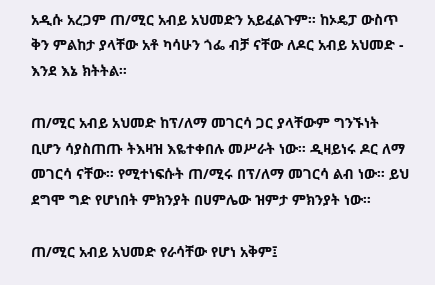አዲሱ አረጋም ጠ/ሚር አብይ አህመድን አይፈልጉም። ከኦዴፓ ውስጥ ቅን ምልከታ ያላቸው አቶ ካሳሁን ጎፌ ብቻ ናቸው ለዶር አብይ አህመድ - እንደ እኔ ክትትል።

ጠ/ሚር አብይ አህመድ ከፕ/ለማ መገርሳ ጋር ያላቸውም ግንኙነት ቢሆን ሳያስጠጡ ትእዛዝ እዬተቀበሉ መሥራት ነው። ዲዛይነሩ ዶር ለማ መገርሳ ናቸው። የሚተነፍሱት ጠ/ሚሩ በፕ/ለማ መገርሳ ልብ ነው። ይህ ደግሞ ግድ የሆነበት ምክንያት በሀምሌው ዝምታ ምክንያት ነው።

ጠ/ሚር አብይ አህመድ የራሳቸው የሆነ አቅም፤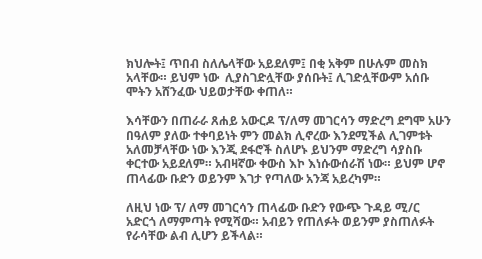ክህሎት፤ ጥበብ ስለሌላቸው አይደለም፤ በቂ አቅም በሁሉም መስክ አላቸው። ይህም ነው  ሊያስገድሏቸው ያሰቡት፤ ሊገድሏቸውም አሰቡ ሞትን አሸንፈው ህይወታቸው ቀጠለ።

እሳቸውን በጠራራ ጸሐይ አውርዶ ፕ/ለማ መገርሳን ማድረግ ደግሞ አሁን በዓለም ያለው ተቀባይነት ምን መልክ ሊኖረው እንደሚችል ሊገምቱት አለመቻላቸው ነው እንጂ ደፋሮች ስለሆኑ ይህንም ማድረግ ሳያስቡ ቀርተው አይደለም። አብዛኛው ቀውስ እኮ እነሱውሰራሽ ነው። ይህም ሆኖ ጠላፊው ቡድን ወይንም እገታ የጣለው አንጃ አይረካም።

ለዚህ ነው ፕ/ ለማ መገርሳን ጠላፊው ቡድን የውጭ ጉዳይ ሚ/ር አድርጎ ለማምጣት የሚሻው። አብይን የጠለፉት ወይንም ያስጠለፉት የራሳቸው ልብ ሊሆን ይችላል።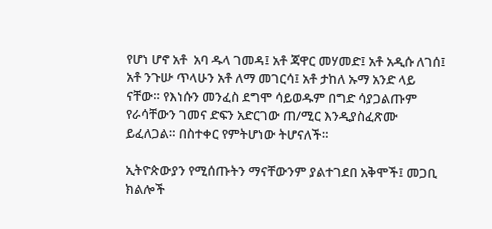የሆነ ሆኖ አቶ  አባ ዱላ ገመዳ፤ አቶ ጃዋር መሃመድ፤ አቶ አዲሱ ለገሰ፤ አቶ ንጉሡ ጥላሁን አቶ ለማ መገርሳ፤ አቶ ታከለ ኡማ አንድ ላይ ናቸው። የእነሱን መንፈስ ደግሞ ሳይወዱም በግድ ሳያጋልጡም የራሳቸውን ገመና ድፍን አድርገው ጠ/ሚር እንዲያስፈጽሙ ይፈለጋል። በስተቀር የምትሆነው ትሆናለች።

ኢትዮጵውያን የሚሰጡትን ማናቸውንም ያልተገደበ አቅሞች፤ መጋቢ ክልሎች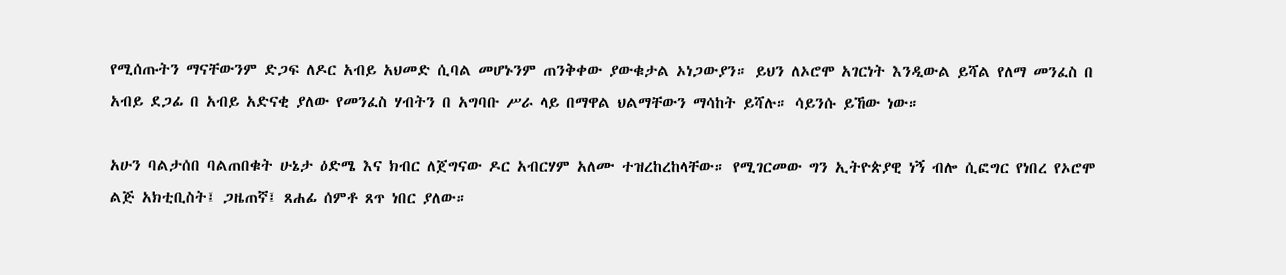የሚሰጡትን ማናቸውንም ድጋፍ ለዶር አብይ አህመድ ሲባል መሆኑንም ጠንቅቀው ያውቁታል ኦነጋውያን። ይህን ለኦሮሞ አገርነት እንዲውል ይሻል የለማ መንፈስ በ አብይ ደጋፊ በ አብይ አድናቂ ያለው የመንፈስ ሃብትን በ አግባቡ ሥራ ላይ በማዋል ህልማቸውን ማሳከት ይሻሉ። ሳይንሱ ይኸው ነው።

አሁን ባልታሰበ ባልጠበቁት ሁኔታ ዕድሜ እና ክብር ለጀግናው ዶር አብርሃም አለሙ ተዝረከረከላቸው። የሚገርመው ግን ኢትዮጵያዊ ነኝ ብሎ ሲፎግር የነበረ የኦሮሞ ልጅ አክቲቢስት፤ ጋዜጠኛ፤ ጸሐፊ ሰምቶ ጸጥ ነበር ያለው።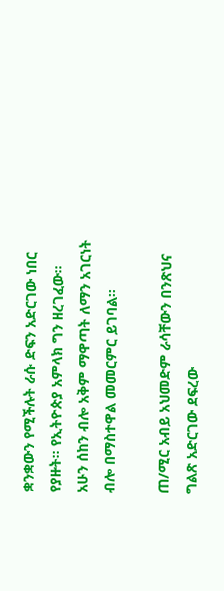ቋንቋውን የሚችሉት ራሱ ድፍን አድርገው ነበር የያዙት። የኢትዮጵያ አምላክ ግን ዘረገፈው። አሁን ሰከን ብሎ አቅም ማዋጣት ለማን አገርነት ብሎ በማስተዋል መመርምር ይገባል።

ጠ/ሚር አብይ አህመድም ራሳቸውን በንጽህና ግልጽ አድርገው ደፍረው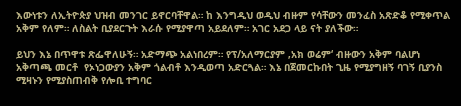እውነቱን ለኢትዮጵያ ህዝብ መንገር ይኖርባቸዋል። ከ እንግዲህ ወዲህ ብዙም የሳቸውን መንፈስ አጽድቆ የሚቀጥል አቅም የለም። ለስልት ቢያደርጉት እራሱ የሚያዋጣ አይደለም። አገር አደጋ ላይ ናት ያለችው።

ይህን እኔ በጥዋቱ ጽፌዋለሁኝ። አድማጭ አልነበረም። የፕ/አለማርያም ‚አክ ወሬም‘ ብዙውን አቅም ባልሆነ አቅጣጫ መርቶ  የኦነጋውያን አቅም ጎልብቶ እንዲወጣ አድርጓል። እኔ በጀመርኩበት ጊዜ የሚያግዘኝ ባገኝ ቢያንስ ሚዛኑን የሚያስጠብቅ የሎቢ ተግባር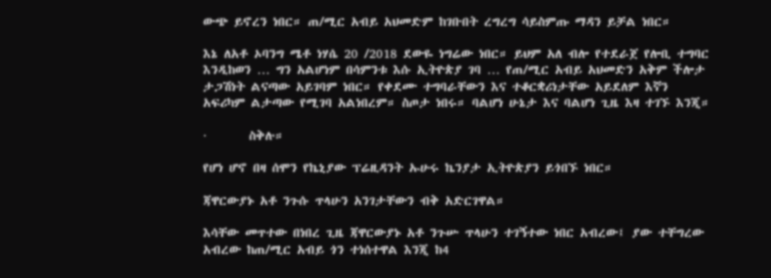ውጭ ይኖረን ነበር። ጠ/ሚር አብይ አህመድም ከገቡበት ረግረግ ሳይስምጡ ማዳን ይቻል ነበር።

እኔ ለአቶ ኦባንግ ሜቶ ነሃሴ 20 /2018 ደውዬ ነግሬው ነበር። ይህም አለ ብሎ የተደራጀ የሎቢ ተግባር እንዲከወን … ግን አልሆነም በሳምንቱ እሱ ኢትዮጵያ ገባ … የጠ/ሚር አብይ አህመድን አቅም ችሎታ ታጋሽነት ልናጣው አይገባም ነበር። የቀደሙ ተግባራቸውን እና ተቆርቋሪነታቸው አይደለም እኛን አፍሪካም ልታጣው የሚገባ አልነበረም። ስጦታ ነበሩ። ባልሆነ ሁኔታ እና ባልሆነ ጊዜ እዛ ተገኙ እንጂ።

·       ስቅሉ።

የሆነ ሆኖ በዛ ሰሞን የኬኒያው ፕሬዚዳንት ኡሁሩ ኬንያታ ኢትዮጵያን ይጎበኙ ነበር።

ጃዋርውያኑ አቶ ንጉሱ ጥላሁን አንገታቸውን ብቅ አድርገዋል።

እሳቸው መጥተው በነበረ ጊዜ ጃዋርውያኑ አቶ ንጉሡ ጥላሁን ተገኝተው ነበር አብረው፤ ያው ተቸግረው አብረው ከጠ/ሚር አብይ ጎን ተነሰተዋል እንጂ ከ4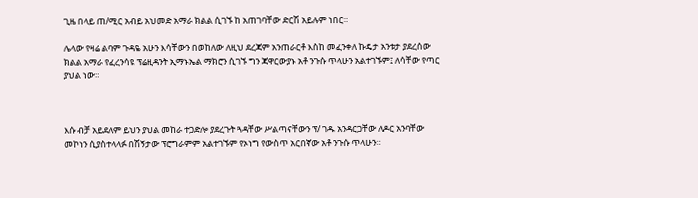ጊዜ በላይ ጠ/ሚር አብይ አህመድ አማራ ክልል ሲገኙ ከ አጠገባቸው ድርሽ አይሉም ነበር።

ሌላው የዛሬ ልባም ጉዳዬ አሁን እሳቸውን በወከለው ለዚህ ደረጃም አንጠራርቶ እስከ መፈንቀለ ኩዴታ አንቱታ ያደረሰው ክልል አማራ የፈረንሳዩ ፕሬዚዳንት ኢማኑኤል ማክሮን ሲገኙ ግን ጃዋርውያኑ አቶ ንጉሱ ጥላሁን አልተገኙም፤ ለሳቸው የጣር ያህል ነው።



እሱ ብቻ አይደለም ይህን ያህል መከራ ተጋድሎ ያደረጉት ጓዳቸው ሥልጣናቸውን ፕ/ ገዱ አንዳርጋቸው ለዶር አንባቸው መኮነን ሲያስተላላፉ በሽኝታው ፕሮግራምም አልተገኙም የኦነግ የውስጥ አርበኛው አቶ ንጉሱ ጥላሁን።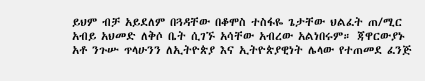ይህም ብቻ አይደለም በጓዳቸው በቆሞስ ተስፋዬ ጌታቸው ህልፈት ጠ/ሚር አብይ አህመድ ለቅሶ ቤት ሲገኙ አሳቸው አብረው አልነበሩም። ጃዋርውያኑ አቶ ንጉሡ ጥላሁንን ለኢትዮጵያ እና ኢትዮጵያዊነት ሌላው የተጠመደ ፈንጅ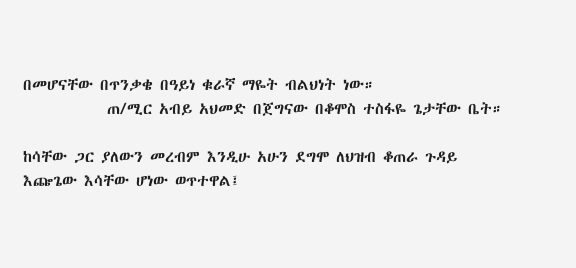በመሆናቸው በጥንቃቄ በዓይነ ቁራኛ ማዬት ብልህነት ነው።
            ጠ/ሚር አብይ አህመድ በጀግናው በቆሞስ ተስፋዬ ጌታቸው ቤት።

ከሳቸው ጋር ያለውን መረብም እንዲሁ አሁን ደግሞ ለህዝብ ቆጠራ ጉዳይ እጬጌው እሳቸው ሆነው ወጥተዋል፤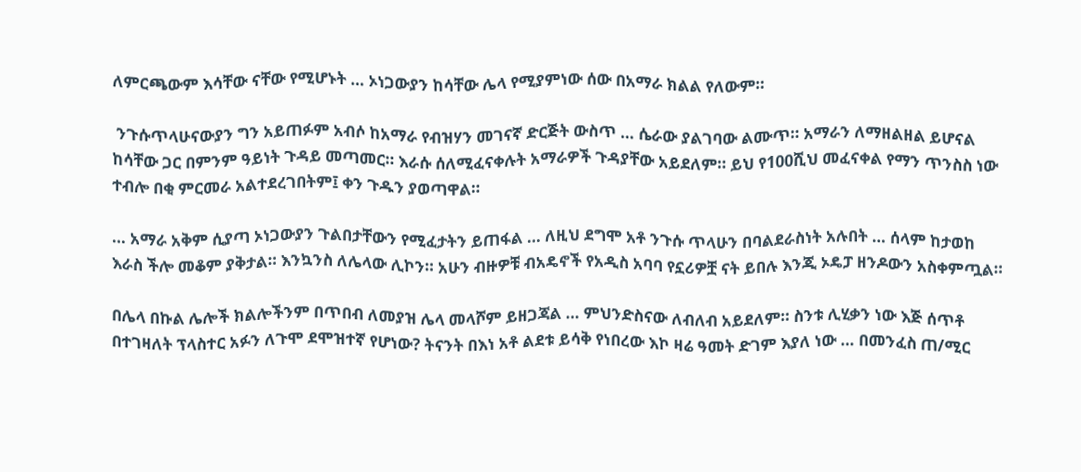ለምርጫውም እሳቸው ናቸው የሚሆኑት … ኦነጋውያን ከሳቸው ሌላ የሚያምነው ሰው በአማራ ክልል የለውም።

 ንጉሱጥላሁናውያን ግን አይጠፉም አብሶ ከአማራ የብዝሃን መገናኛ ድርጅት ውስጥ … ሴራው ያልገባው ልሙጥ። አማራን ለማዘልዘል ይሆናል ከሳቸው ጋር በምንም ዓይነት ጉዳይ መጣመር። እራሱ ሰለሚፈናቀሉት አማራዎች ጉዳያቸው አይደለም። ይህ የ100ሺህ መፈናቀል የማን ጥንስስ ነው ተብሎ በቂ ምርመራ አልተደረገበትም፤ ቀን ጉዱን ያወጣዋል።

… አማራ አቅም ሲያጣ ኦነጋውያን ጉልበታቸውን የሚፈታትን ይጠፋል … ለዚህ ደግሞ አቶ ንጉሱ ጥላሁን በባልደራስነት አሉበት … ሰላም ከታወከ እራስ ችሎ መቆም ያቅታል። እንኳንስ ለሌላው ሊኮን። አሁን ብዙዎቹ ብአዴኖች የአዲስ አባባ የኗሪዎቿ ናት ይበሉ እንጂ ኦዴፓ ዘንዶውን አስቀምጧል።

በሌላ በኩል ሌሎች ክልሎችንም በጥበብ ለመያዝ ሌላ መላሾም ይዘጋጃል … ምህንድስናው ለብለብ አይደለም። ስንቱ ሊሂቃን ነው እጅ ሰጥቶ በተገዛለት ፕላስተር አፉን ለጉሞ ደሞዝተኛ የሆነው? ትናንት በእነ አቶ ልደቱ ይሳቅ የነበረው እኮ ዛሬ ዓመት ድገም እያለ ነው … በመንፈስ ጠ/ሚር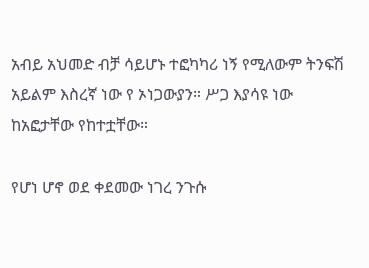አብይ አህመድ ብቻ ሳይሆኑ ተፎካካሪ ነኝ የሚለውም ትንፍሽ አይልም እስረኛ ነው የ ኦነጋውያን። ሥጋ እያሳዩ ነው ከአፎታቸው የከተቷቸው።

የሆነ ሆኖ ወደ ቀደመው ነገረ ንጉሱ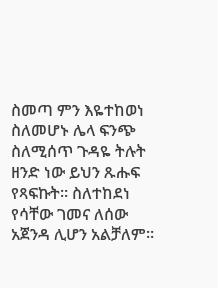ስመጣ ምን እዬተከወነ ስለመሆኑ ሌላ ፍንጭ ስለሚሰጥ ጉዳዬ ትሉት ዘንድ ነው ይህን ጹሑፍ የጻፍኩት። ስለተከደነ የሳቸው ገመና ለሰው አጀንዳ ሊሆን አልቻለም።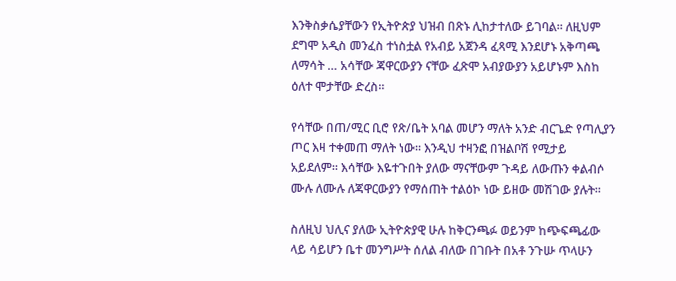እንቅስቃሴያቸውን የኢትዮጵያ ህዝብ በጽኑ ሊከታተለው ይገባል። ለዚህም ደግሞ አዲስ መንፈስ ተነስቷል የአብይ አጀንዳ ፈጻሚ እንደሆኑ አቅጣጫ ለማሳት … አሳቸው ጃዋርውያን ናቸው ፈጽሞ አብያውያን አይሆኑም እስከ ዕለተ ሞታቸው ድረስ።

የሳቸው በጠ/ሚር ቢሮ የጽ/ቤት አባል መሆን ማለት አንድ ብርጌድ የጣሊያን ጦር እዛ ተቀመጠ ማለት ነው። እንዲህ ተዛንፎ በዝልቦሽ የሚታይ አይደለም። እሳቸው እዬተጉበት ያለው ማናቸውም ጉዳይ ለውጡን ቀልብሶ ሙሉ ለሙሉ ለጃዋርውያን የማሰጠት ተልዕኮ ነው ይዘው መሽገው ያሉት።

ስለዚህ ህሊና ያለው ኢትዮጵያዊ ሁሉ ከቅርንጫፉ ወይንም ከጭፍጫፊው ላይ ሳይሆን ቤተ መንግሥት ሰለል ብለው በገቡት በአቶ ንጉሡ ጥላሁን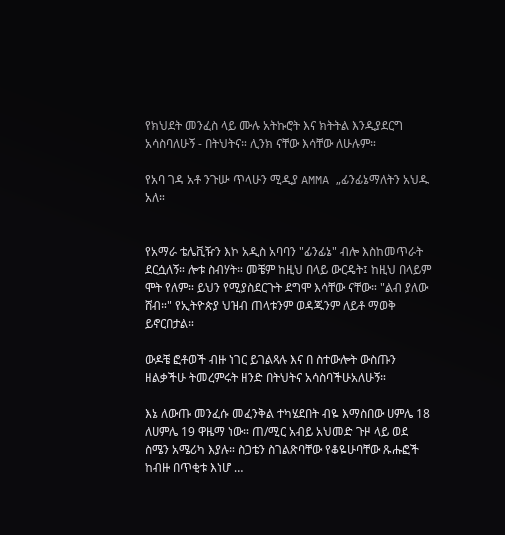የክህደት መንፈስ ላይ ሙሉ አትኩሮት እና ክትትል እንዲያደርግ አሳስባለሁኝ - በትህትና። ሊንክ ናቸው እሳቸው ለሁሉም።

የአባ ገዳ አቶ ንጉሡ ጥላሁን ሚዲያ AMMA „ፊንፊኔማለትን አህዱ አለ።


የአማራ ቴሌቪዥን እኮ አዲስ አባባን "ፊንፊኔ" ብሎ እስከመጥራት ደርሷለኝ። ሎቱ ስብሃት። መቼም ከዚህ በላይ ውርዴት፤ ከዚህ በላይም ሞት የለም። ይህን የሚያስደርጉት ደግሞ እሳቸው ናቸው። "ልብ ያለው ሸብ።" የኢትዮጵያ ህዝብ ጠላቱንም ወዳጁንም ለይቶ ማወቅ ይኖርበታል።

ውዶቼ ፎቶወች ብዙ ነገር ይገልጻሉ እና በ ስተውሎት ውስጡን ዘልቃችሁ ትመረምሩት ዘንድ በትህትና አሳስባችሁአለሁኝ።

እኔ ለውጡ መንፈሱ መፈንቅል ተካሄደበት ብዬ እማስበው ሀምሌ 18 ለሀምሌ 19 ዋዜማ ነው። ጠ/ሚር አብይ አህመድ ጉዞ ላይ ወደ ስሜን አሜሪካ እያሉ። ስጋቴን ስገልጽባቸው የቆዬሁባቸው ጹሑፎች ከብዙ በጥቂቱ እነሆ …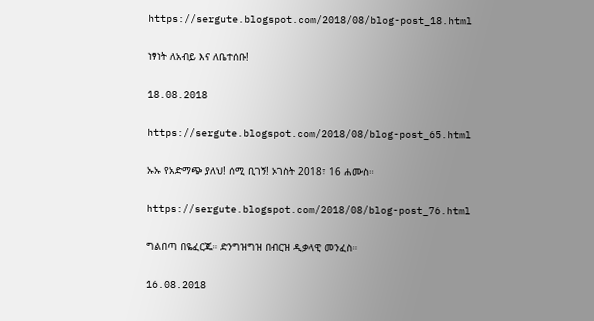https://sergute.blogspot.com/2018/08/blog-post_18.html

ነፃነት ለአብይ እና ለቤተሰቡ!

18.08.2018

https://sergute.blogspot.com/2018/08/blog-post_65.html

ኡኡ የአድማጭ ያለህ! ሰሚ ቢገኝ! ኦገስት 2018፣ 16 ሐሙስ።

https://sergute.blogspot.com/2018/08/blog-post_76.html

ግልበጣ በዬፈርጁ። ድንግዝግዝ በብርዝ ዲቃላዊ መንፈስ።

16.08.2018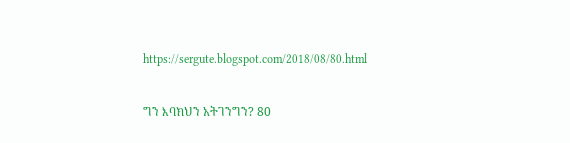https://sergute.blogspot.com/2018/08/80.html

ግን እባክህን አትገንግን? 80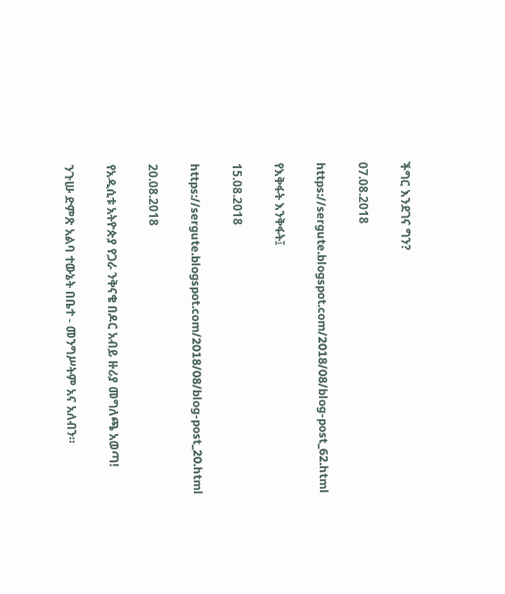ችግር እንደገና ግን?

07.08.2018

https://sergute.blogspot.com/2018/08/blog-post_62.html

የእቅፋት እንቅፋት፤

15.08.2018

https://sergute.blogspot.com/2018/08/blog-post_20.html

20.08.2018

የአዲሲቱ አትዮጵያ የጋራ ንቅናቄ በዶር አብይ ዙሪያ መግለጫ አወጣ!

ንጉሡ ድምጽ አልባ ተውኔት በቤተ - መንግሥትም አና አለብን።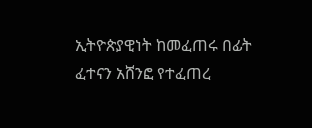ኢትዮጵያዊነት ከመፈጠሩ በፊት ፈተናን አሸንፎ የተፈጠረ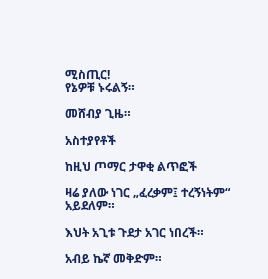ሚስጢር!
የኔዎቹ ኑሩልኝ።

መሸብያ ጊዜ።

አስተያየቶች

ከዚህ ጦማር ታዋቂ ልጥፎች

ዛሬ ያለው ነገር „ፈረቃም፤ ተረኝነትም“ አይደለም።

እህት አጊቱ ጉደታ አገር ነበረች።

አብይ ኬኛ መቅድም።